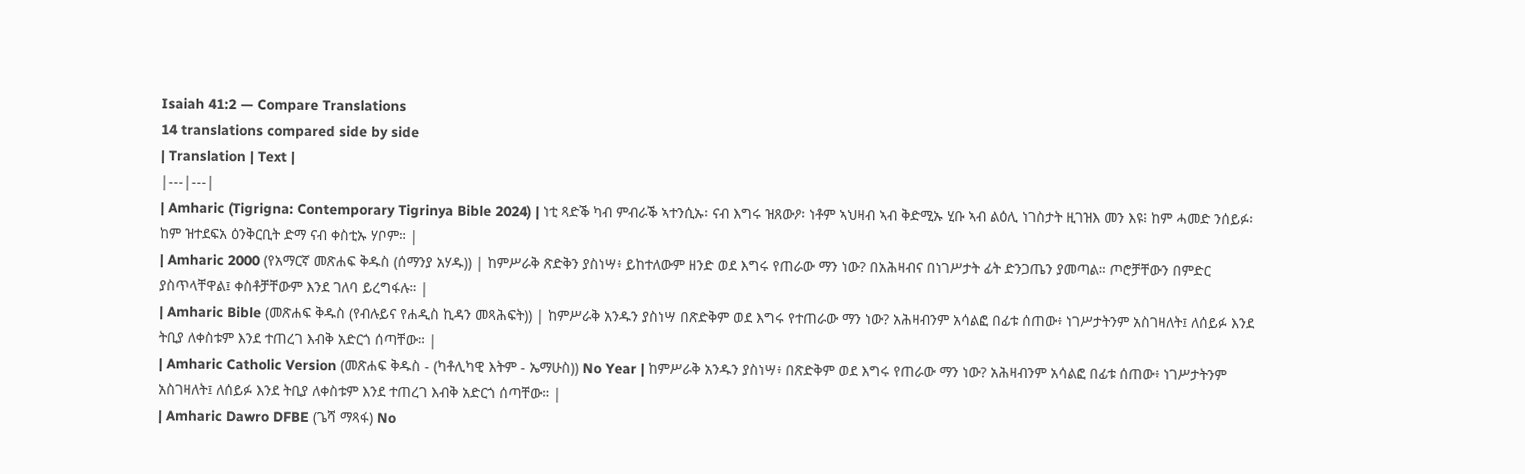Isaiah 41:2 — Compare Translations
14 translations compared side by side
| Translation | Text |
|---|---|
| Amharic (Tigrigna: Contemporary Tigrinya Bible 2024) | ነቲ ጻድቕ ካብ ምብራቕ ኣተንሲኡ፡ ናብ እግሩ ዝጸውዖ፡ ነቶም ኣህዛብ ኣብ ቅድሚኡ ሂቡ ኣብ ልዕሊ ነገስታት ዚገዝእ መን እዩ፧ ከም ሓመድ ንሰይፉ፡ ከም ዝተደፍአ ዕንቅርቢት ድማ ናብ ቀስቲኡ ሃቦም። |
| Amharic 2000 (የአማርኛ መጽሐፍ ቅዱስ (ሰማንያ አሃዱ)) | ከምሥራቅ ጽድቅን ያስነሣ፥ ይከተለውም ዘንድ ወደ እግሩ የጠራው ማን ነው? በአሕዛብና በነገሥታት ፊት ድንጋጤን ያመጣል። ጦሮቻቸውን በምድር ያስጥላቸዋል፤ ቀስቶቻቸውም እንደ ገለባ ይረግፋሉ። |
| Amharic Bible (መጽሐፍ ቅዱስ (የብሉይና የሐዲስ ኪዳን መጻሕፍት)) | ከምሥራቅ አንዱን ያስነሣ በጽድቅም ወደ እግሩ የተጠራው ማን ነው? አሕዛብንም አሳልፎ በፊቱ ሰጠው፥ ነገሥታትንም አስገዛለት፤ ለሰይፉ እንደ ትቢያ ለቀስቱም እንደ ተጠረገ እብቅ አድርጎ ሰጣቸው። |
| Amharic Catholic Version (መጽሐፍ ቅዱስ - (ካቶሊካዊ እትም - ኤማሁስ)) No Year | ከምሥራቅ አንዱን ያስነሣ፥ በጽድቅም ወደ እግሩ የጠራው ማን ነው? አሕዛብንም አሳልፎ በፊቱ ሰጠው፥ ነገሥታትንም አስገዛለት፤ ለሰይፉ እንደ ትቢያ ለቀስቱም እንደ ተጠረገ እብቅ አድርጎ ሰጣቸው። |
| Amharic Dawro DFBE (ጌሻ ማጻፋ) No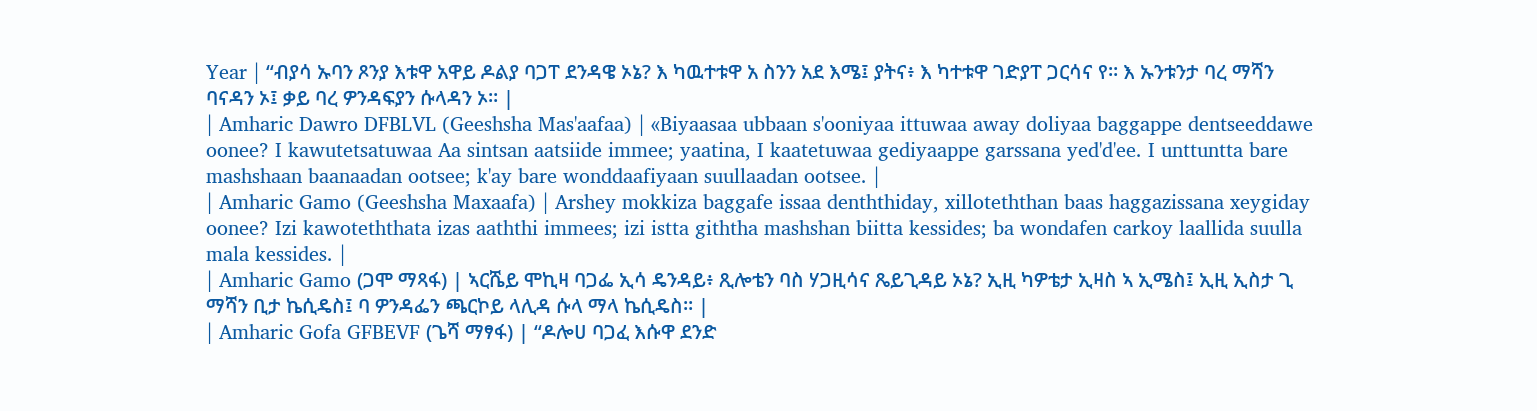Year | “ብያሳ ኡባን ጾንያ እቱዋ አዋይ ዶልያ ባጋፐ ደንዳዌ ኦኔ? እ ካዉተቱዋ አ ስንን አደ እሜ፤ ያትና፥ እ ካተቱዋ ገድያፐ ጋርሳና የ። እ ኡንቱንታ ባረ ማሻን ባናዳን ኦ፤ ቃይ ባረ ዎንዳፍያን ሱላዳን ኦ። |
| Amharic Dawro DFBLVL (Geeshsha Mas'aafaa) | «Biyaasaa ubbaan s'ooniyaa ittuwaa away doliyaa baggappe dentseeddawe oonee? I kawutetsatuwaa Aa sintsan aatsiide immee; yaatina, I kaatetuwaa gediyaappe garssana yed'd'ee. I unttuntta bare mashshaan baanaadan ootsee; k'ay bare wonddaafiyaan suullaadan ootsee. |
| Amharic Gamo (Geeshsha Maxaafa) | Arshey mokkiza baggafe issaa denththiday, xilloteththan baas haggazissana xeygiday oonee? Izi kawoteththata izas aaththi immees; izi istta giththa mashshan biitta kessides; ba wondafen carkoy laallida suulla mala kessides. |
| Amharic Gamo (ጋሞ ማጻፋ) | ኣርሼይ ሞኪዛ ባጋፌ ኢሳ ዴንዳይ፥ ጺሎቴን ባስ ሃጋዚሳና ጼይጊዳይ ኦኔ? ኢዚ ካዎቴታ ኢዛስ ኣ ኢሜስ፤ ኢዚ ኢስታ ጊ ማሻን ቢታ ኬሲዴስ፤ ባ ዎንዳፌን ጫርኮይ ላሊዳ ሱላ ማላ ኬሲዴስ። |
| Amharic Gofa GFBEVF (ጌሻ ማፃፋ) | “ዶሎሀ ባጋፈ እሱዋ ደንድ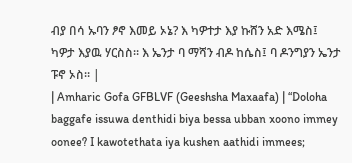ብያ በሳ ኡባን ፆኖ እመይ ኦኔ? እ ካዎተታ እያ ኩሸን አድ እሜስ፤ ካዎታ እያዉ ሃርስስ። እ ኤንታ ባ ማሻን ብዶ ከሴስ፤ ባ ዶንግያን ኤንታ ፑኖ ኦስ። |
| Amharic Gofa GFBLVF (Geeshsha Maxaafa) | “Doloha baggafe issuwa denthidi biya bessa ubban xoono immey oonee? I kawotethata iya kushen aathidi immees;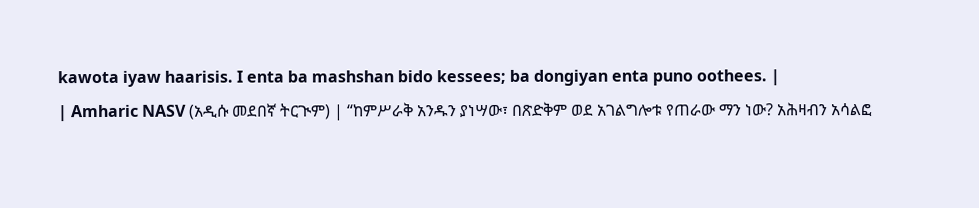kawota iyaw haarisis. I enta ba mashshan bido kessees; ba dongiyan enta puno oothees. |
| Amharic NASV (አዲሱ መደበኛ ትርጒም) | “ከምሥራቅ አንዱን ያነሣው፣ በጽድቅም ወደ አገልግሎቱ የጠራው ማን ነው? አሕዛብን አሳልፎ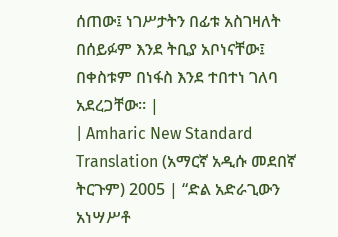ሰጠው፤ ነገሥታትን በፊቱ አስገዛለት በሰይፉም እንደ ትቢያ አቦነናቸው፤ በቀስቱም በነፋስ እንደ ተበተነ ገለባ አደረጋቸው። |
| Amharic New Standard Translation (አማርኛ አዲሱ መደበኛ ትርጉም) 2005 | “ድል አድራጊውን አነሣሥቶ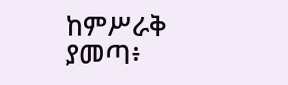ከምሥራቅ ያመጣ፥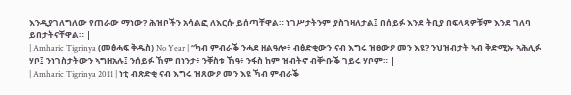እንዲያገለግለው የጠራው ማነው? ሕዝቦችን አሳልፎ ለእርሱ ይሰጣቸዋል። ነገሥታትንም ያስገዛለታል፤ በሰይፉ እንደ ትቢያ በፍላጻዎቹም እንደ ገለባ ይበታትናቸዋል። |
| Amharic Tigrinya (መፅሓፍ ቅዱስ) No Year | “ካብ ምብራቕ ንሓደ ዘልዓሎ፥ ብፅድቂውን ናብ እግሩ ዝፀውዖ መን እዩ? ንህዝብታት ኣብ ቅድሚኡ ኣሕሊፉ ሃቦ፤ ንነገስታትውን ኣግዘአሉ፤ ንሰይፉ ኸም በነንታ፥ ንቐስቱ ኸዓ፥ ንፋስ ከም ዝብትኖ ብቝቡቕ ገይሩ ሃቦም። |
| Amharic Tigrinya 2011 | ነቲ ብጽድቂ ናብ እግሩ ዝጸውዖ መን እዩ ኻብ ምብራቕ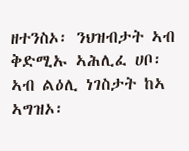ዘተንስኦ፡ ንህዝብታት ኣብ ቅድሚኡ ኣሕሊፈ ሀቦ፡ ኣብ ልዕሊ ነገስታት ከኣ ኣግዝኦ፡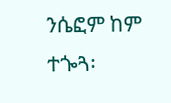ንሴፎም ከም ተጐጓ፡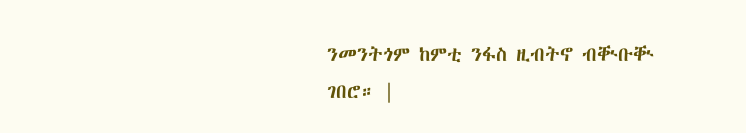ንመንትጎም ከምቲ ንፋስ ዚብትኖ ብቚቡቚ ገበሮ። |